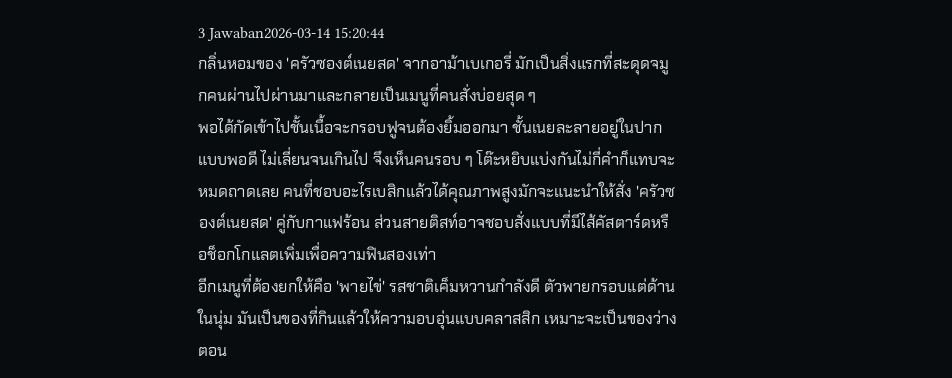3 Jawaban2026-03-14 15:20:44
กลิ่นหอมของ 'ครัวซองต์เนยสด' จากอาม้าเบเกอรี่ มักเป็นสิ่งแรกที่สะดุดจมูกคนผ่านไปผ่านมาและกลายเป็นเมนูที่คนสั่งบ่อยสุด ๆ
พอได้กัดเข้าไปชั้นเนื้อจะกรอบฟูจนต้องยิ้มออกมา ชั้นเนยละลายอยู่ในปากแบบพอดี ไม่เลี่ยนจนเกินไป จึงเห็นคนรอบ ๆ โต๊ะหยิบแบ่งกันไม่กี่คำก็แทบจะหมดถาดเลย คนที่ชอบอะไรเบสิกแล้วได้คุณภาพสูงมักจะแนะนำให้สั่ง 'ครัวซองต์เนยสด' คู่กับกาแฟร้อน ส่วนสายติสท์อาจชอบสั่งแบบที่มีไส้คัสตาร์ดหรือช็อกโกแลตเพิ่มเพื่อความฟินสองเท่า
อีกเมนูที่ต้องยกให้คือ 'พายไข่' รสชาติเค็มหวานกำลังดี ตัวพายกรอบแต่ด้านในนุ่ม มันเป็นของที่กินแล้วให้ความอบอุ่นแบบคลาสสิก เหมาะจะเป็นของว่างตอน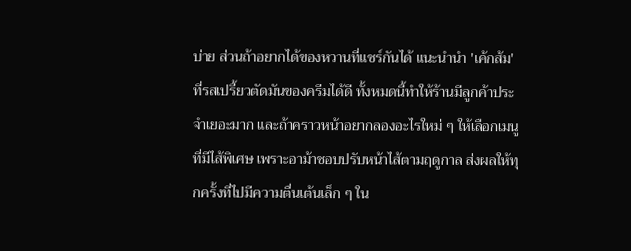บ่าย ส่วนถ้าอยากได้ของหวานที่แชร์กันได้ แนะนำนำ 'เค้กส้ม' ที่รสเปรี้ยวตัดมันของครีมได้ดี ทั้งหมดนี้ทำให้ร้านมีลูกค้าประจำเยอะมาก และถ้าคราวหน้าอยากลองอะไรใหม่ ๆ ให้เลือกเมนูที่มีไส้พิเศษ เพราะอาม้าชอบปรับหน้าไส้ตามฤดูกาล ส่งผลให้ทุกครั้งที่ไปมีความตื่นเต้นเล็ก ๆ ใน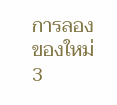การลองของใหม่
3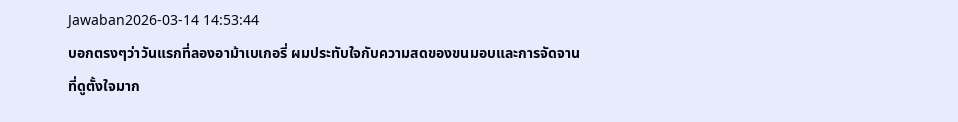Jawaban2026-03-14 14:53:44
บอกตรงๆว่าวันแรกที่ลองอาม้าเบเกอรี่ ผมประทับใจกับความสดของขนมอบและการจัดจานที่ดูตั้งใจมาก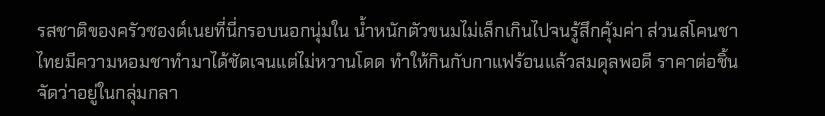รสชาติของครัวซองต์เนยที่นี่กรอบนอกนุ่มใน น้ำหนักตัวขนมไม่เล็กเกินไปจนรู้สึกคุ้มค่า ส่วนสโคนชาไทยมีความหอมชาทำมาได้ชัดเจนแต่ไม่หวานโดด ทำให้กินกับกาแฟร้อนแล้วสมดุลพอดี ราคาต่อชิ้นจัดว่าอยู่ในกลุ่มกลา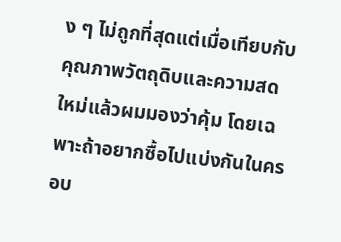ง ๆ ไม่ถูกที่สุดแต่เมื่อเทียบกับคุณภาพวัตถุดิบและความสดใหม่แล้วผมมองว่าคุ้ม โดยเฉพาะถ้าอยากซื้อไปแบ่งกันในครอบ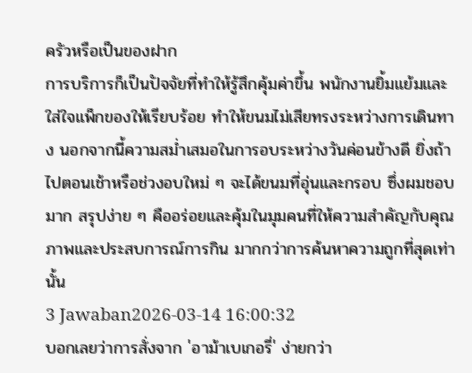ครัวหรือเป็นของฝาก
การบริการก็เป็นปัจจัยที่ทำให้รู้สึกคุ้มค่าขึ้น พนักงานยิ้มแย้มและใส่ใจแพ็กของให้เรียบร้อย ทำให้ขนมไม่เสียทรงระหว่างการเดินทาง นอกจากนี้ความสม่ำเสมอในการอบระหว่างวันค่อนข้างดี ยิ่งถ้าไปตอนเช้าหรือช่วงอบใหม่ ๆ จะได้ขนมที่อุ่นและกรอบ ซึ่งผมชอบมาก สรุปง่าย ๆ คืออร่อยและคุ้มในมุมคนที่ให้ความสำคัญกับคุณภาพและประสบการณ์การกิน มากกว่าการค้นหาความถูกที่สุดเท่านั้น
3 Jawaban2026-03-14 16:00:32
บอกเลยว่าการสั่งจาก 'อาม้าเบเกอรี่' ง่ายกว่า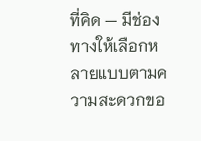ที่คิด — มีช่องทางให้เลือกหลายแบบตามความสะดวกขอ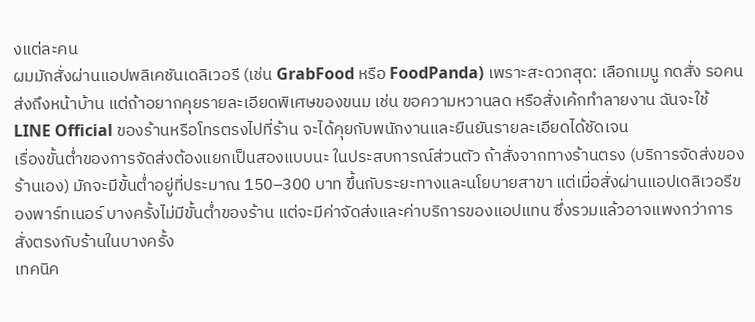งแต่ละคน
ผมมักสั่งผ่านแอปพลิเคชันเดลิเวอรี (เช่น GrabFood หรือ FoodPanda) เพราะสะดวกสุด: เลือกเมนู กดสั่ง รอคนส่งถึงหน้าบ้าน แต่ถ้าอยากคุยรายละเอียดพิเศษของขนม เช่น ขอความหวานลด หรือสั่งเค้กทำลายงาน ฉันจะใช้ LINE Official ของร้านหรือโทรตรงไปที่ร้าน จะได้คุยกับพนักงานและยืนยันรายละเอียดได้ชัดเจน
เรื่องขั้นต่ำของการจัดส่งต้องแยกเป็นสองแบบนะ ในประสบการณ์ส่วนตัว ถ้าสั่งจากทางร้านตรง (บริการจัดส่งของร้านเอง) มักจะมีขั้นต่ำอยู่ที่ประมาณ 150–300 บาท ขึ้นกับระยะทางและนโยบายสาขา แต่เมื่อสั่งผ่านแอปเดลิเวอรีของพาร์ทเนอร์ บางครั้งไม่มีขั้นต่ำของร้าน แต่จะมีค่าจัดส่งและค่าบริการของแอปแทน ซึ่งรวมแล้วอาจแพงกว่าการสั่งตรงกับร้านในบางครั้ง
เทคนิค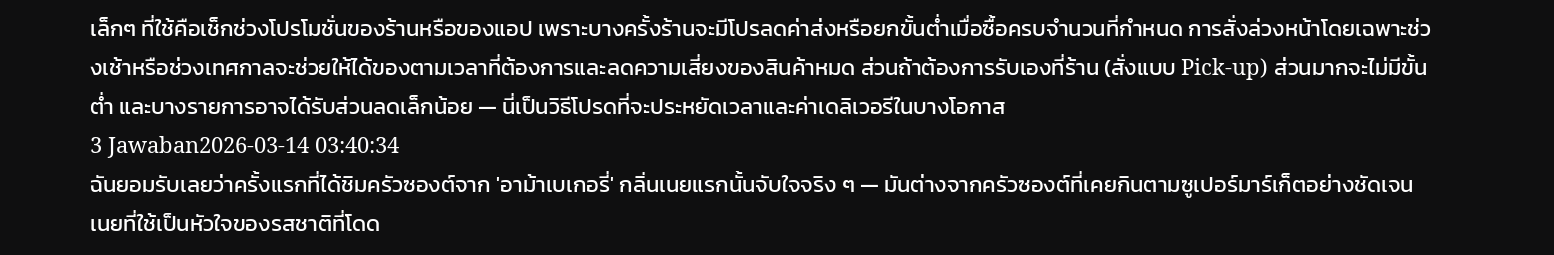เล็กๆ ที่ใช้คือเช็กช่วงโปรโมชั่นของร้านหรือของแอป เพราะบางครั้งร้านจะมีโปรลดค่าส่งหรือยกขั้นต่ำเมื่อซื้อครบจำนวนที่กำหนด การสั่งล่วงหน้าโดยเฉพาะช่วงเช้าหรือช่วงเทศกาลจะช่วยให้ได้ของตามเวลาที่ต้องการและลดความเสี่ยงของสินค้าหมด ส่วนถ้าต้องการรับเองที่ร้าน (สั่งแบบ Pick-up) ส่วนมากจะไม่มีขั้นต่ำ และบางรายการอาจได้รับส่วนลดเล็กน้อย — นี่เป็นวิธีโปรดที่จะประหยัดเวลาและค่าเดลิเวอรีในบางโอกาส
3 Jawaban2026-03-14 03:40:34
ฉันยอมรับเลยว่าครั้งแรกที่ได้ชิมครัวซองต์จาก 'อาม้าเบเกอรี่' กลิ่นเนยแรกนั้นจับใจจริง ๆ — มันต่างจากครัวซองต์ที่เคยกินตามซูเปอร์มาร์เก็ตอย่างชัดเจน
เนยที่ใช้เป็นหัวใจของรสชาติที่โดด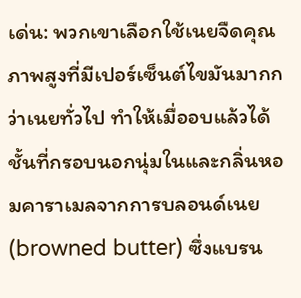เด่น: พวกเขาเลือกใช้เนยจืดคุณภาพสูงที่มีเปอร์เซ็นต์ไขมันมากกว่าเนยทั่วไป ทำให้เมื่ออบแล้วได้ชั้นที่กรอบนอกนุ่มในและกลิ่นหอมคาราเมลจากการบลอนด์เนย (browned butter) ซึ่งแบรน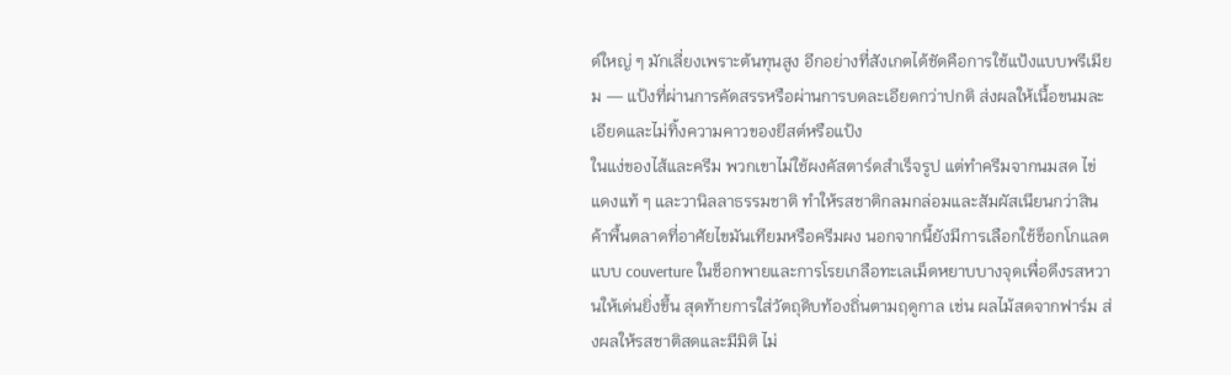ด์ใหญ่ ๆ มักเลี่ยงเพราะต้นทุนสูง อีกอย่างที่สังเกตได้ชัดคือการใช้แป้งแบบพรีเมียม — แป้งที่ผ่านการคัดสรรหรือผ่านการบดละเอียดกว่าปกติ ส่งผลให้เนื้อขนมละเอียดและไม่ทิ้งความคาวของยีสต์หรือแป้ง
ในแง่ของไส้และครีม พวกเขาไม่ใช้ผงคัสตาร์ดสำเร็จรูป แต่ทำครีมจากนมสด ไข่แดงแท้ ๆ และวานิลลาธรรมชาติ ทำให้รสชาติกลมกล่อมและสัมผัสเนียนกว่าสินค้าพื้นตลาดที่อาศัยไขมันเทียมหรือครีมผง นอกจากนี้ยังมีการเลือกใช้ช็อกโกแลตแบบ couverture ในช็อกพายและการโรยเกลือทะเลเม็ดหยาบบางจุดเพื่อดึงรสหวานให้เด่นยิ่งขึ้น สุดท้ายการใส่วัตถุดิบท้องถิ่นตามฤดูกาล เช่น ผลไม้สดจากฟาร์ม ส่งผลให้รสชาติสดและมีมิติ ไม่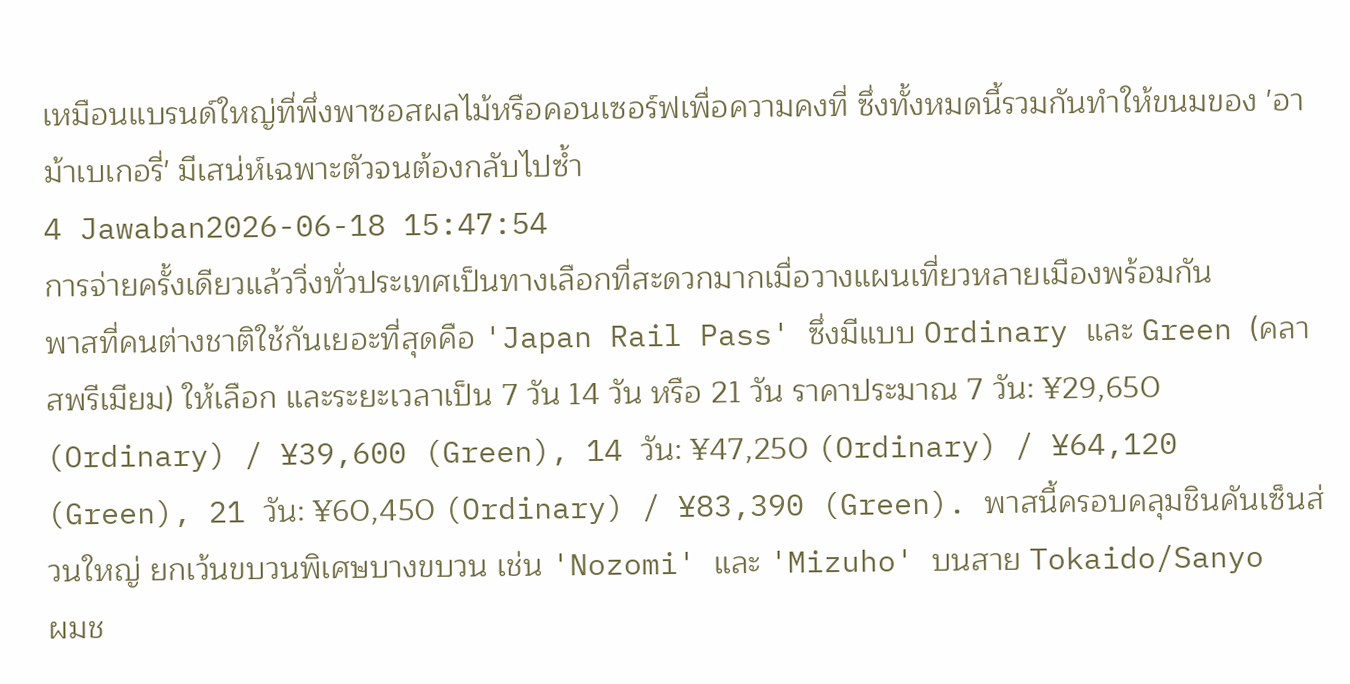เหมือนแบรนด์ใหญ่ที่พึ่งพาซอสผลไม้หรือคอนเซอร์ฟเพื่อความคงที่ ซึ่งทั้งหมดนี้รวมกันทำให้ขนมของ 'อาม้าเบเกอรี่' มีเสน่ห์เฉพาะตัวจนต้องกลับไปซ้ำ
4 Jawaban2026-06-18 15:47:54
การจ่ายครั้งเดียวแล้ววิ่งทั่วประเทศเป็นทางเลือกที่สะดวกมากเมื่อวางแผนเที่ยวหลายเมืองพร้อมกัน
พาสที่คนต่างชาติใช้กันเยอะที่สุดคือ 'Japan Rail Pass' ซึ่งมีแบบ Ordinary และ Green (คลาสพรีเมียม) ให้เลือก และระยะเวลาเป็น 7 วัน 14 วัน หรือ 21 วัน ราคาประมาณ 7 วัน: ¥29,650 (Ordinary) / ¥39,600 (Green), 14 วัน: ¥47,250 (Ordinary) / ¥64,120 (Green), 21 วัน: ¥60,450 (Ordinary) / ¥83,390 (Green). พาสนี้ครอบคลุมชินคันเซ็นส่วนใหญ่ ยกเว้นขบวนพิเศษบางขบวน เช่น 'Nozomi' และ 'Mizuho' บนสาย Tokaido/Sanyo
ผมช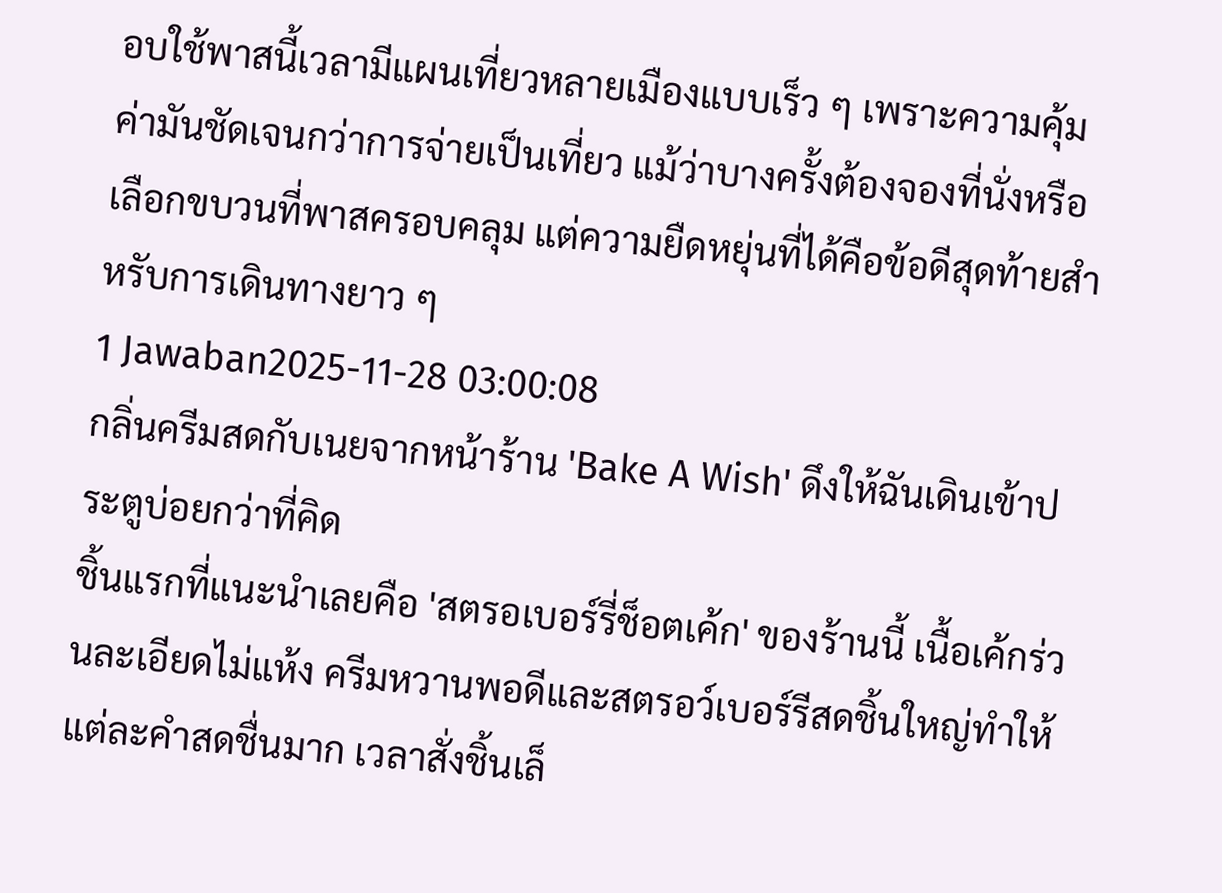อบใช้พาสนี้เวลามีแผนเที่ยวหลายเมืองแบบเร็ว ๆ เพราะความคุ้มค่ามันชัดเจนกว่าการจ่ายเป็นเที่ยว แม้ว่าบางครั้งต้องจองที่นั่งหรือเลือกขบวนที่พาสครอบคลุม แต่ความยืดหยุ่นที่ได้คือข้อดีสุดท้ายสำหรับการเดินทางยาว ๆ
1 Jawaban2025-11-28 03:00:08
กลิ่นครีมสดกับเนยจากหน้าร้าน 'Bake A Wish' ดึงให้ฉันเดินเข้าประตูบ่อยกว่าที่คิด
ชิ้นแรกที่แนะนำเลยคือ 'สตรอเบอร์รี่ช็อตเค้ก' ของร้านนี้ เนื้อเค้กร่วนละเอียดไม่แห้ง ครีมหวานพอดีและสตรอว์เบอร์รีสดชิ้นใหญ่ทำให้แต่ละคำสดชื่นมาก เวลาสั่งชิ้นเล็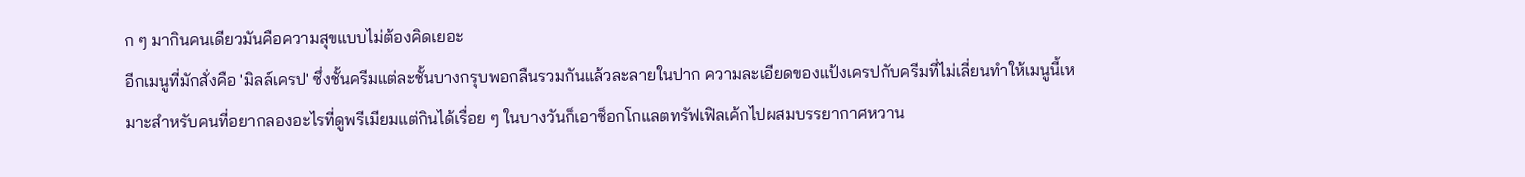ก ๆ มากินคนเดียวมันคือความสุขแบบไม่ต้องคิดเยอะ
อีกเมนูที่มักสั่งคือ 'มิลล์เครป' ซึ่งชั้นครีมแต่ละชั้นบางกรุบพอกลืนรวมกันแล้วละลายในปาก ความละเอียดของแป้งเครปกับครีมที่ไม่เลี่ยนทำให้เมนูนี้เหมาะสำหรับคนที่อยากลองอะไรที่ดูพรีเมียมแต่กินได้เรื่อย ๆ ในบางวันก็เอาช็อกโกแลตทรัฟเฟิลเค้กไปผสมบรรยากาศหวาน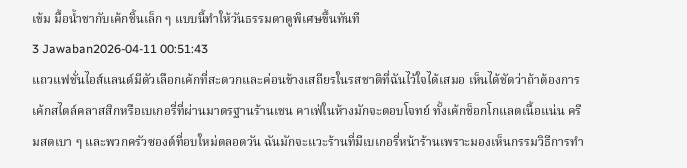เข้ม มื้อน้ำชากับเค้กชิ้นเล็ก ๆ แบบนี้ทำให้วันธรรมดาดูพิเศษขึ้นทันที
3 Jawaban2026-04-11 00:51:43
แถวแฟชั่นไอส์แลนด์มีตัวเลือกเค้กที่สะดวกและค่อนข้างเสถียรในรสชาติที่ฉันไว้ใจได้เสมอ เห็นได้ชัดว่าถ้าต้องการเค้กสไตล์คลาสสิกหรือเบเกอรี่ที่ผ่านมาตรฐานร้านเชน คาเฟ่ในห้างมักจะตอบโจทย์ ทั้งเค้กช็อกโกแลตเนื้อแน่น ครีมสดเบา ๆ และพวกครัวซองต์ที่อบใหม่ตลอดวัน ฉันมักจะแวะร้านที่มีเบเกอรี่หน้าร้านเพราะมองเห็นกรรมวิธีการทำ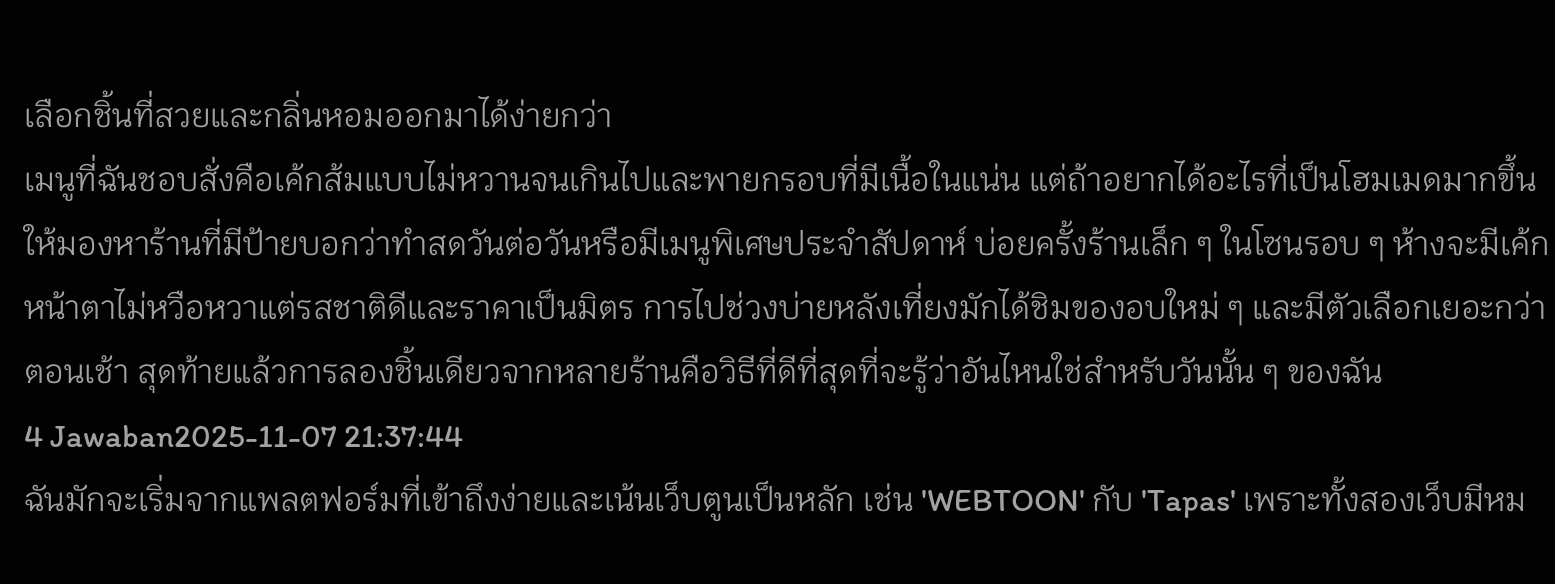เลือกชิ้นที่สวยและกลิ่นหอมออกมาได้ง่ายกว่า
เมนูที่ฉันชอบสั่งคือเค้กส้มแบบไม่หวานจนเกินไปและพายกรอบที่มีเนื้อในแน่น แต่ถ้าอยากได้อะไรที่เป็นโฮมเมดมากขึ้น ให้มองหาร้านที่มีป้ายบอกว่าทำสดวันต่อวันหรือมีเมนูพิเศษประจำสัปดาห์ บ่อยครั้งร้านเล็ก ๆ ในโซนรอบ ๆ ห้างจะมีเค้กหน้าตาไม่หวือหวาแต่รสชาติดีและราคาเป็นมิตร การไปช่วงบ่ายหลังเที่ยงมักได้ชิมของอบใหม่ ๆ และมีตัวเลือกเยอะกว่าตอนเช้า สุดท้ายแล้วการลองชิ้นเดียวจากหลายร้านคือวิธีที่ดีที่สุดที่จะรู้ว่าอันไหนใช่สำหรับวันนั้น ๆ ของฉัน
4 Jawaban2025-11-07 21:37:44
ฉันมักจะเริ่มจากแพลตฟอร์มที่เข้าถึงง่ายและเน้นเว็บตูนเป็นหลัก เช่น 'WEBTOON' กับ 'Tapas' เพราะทั้งสองเว็บมีหม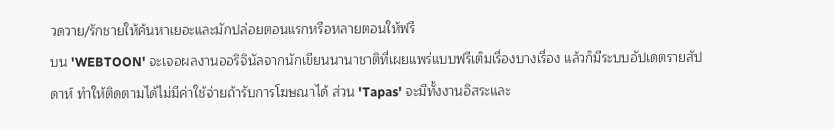วดวาย/รักชายให้ค้นหาเยอะและมักปล่อยตอนแรกหรือหลายตอนให้ฟรี
บน 'WEBTOON' จะเจอผลงานออริจินัลจากนักเขียนนานาชาติที่เผยแพร่แบบฟรีเต็มเรื่องบางเรื่อง แล้วก็มีระบบอัปเดตรายสัปดาห์ ทำให้ติดตามได้ไม่มีค่าใช้จ่ายถ้ารับการโฆษณาได้ ส่วน 'Tapas' จะมีทั้งงานอิสระและ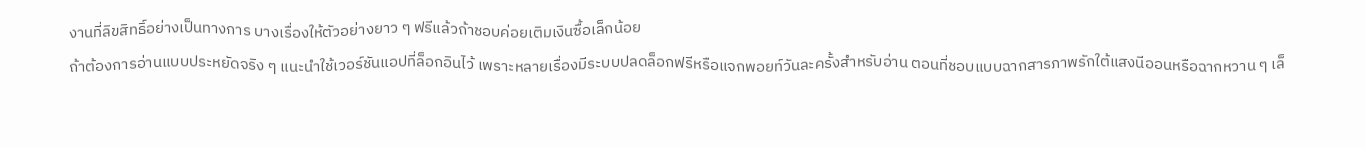งานที่ลิขสิทธิ์อย่างเป็นทางการ บางเรื่องให้ตัวอย่างยาว ๆ ฟรีแล้วถ้าชอบค่อยเติมเงินซื้อเล็กน้อย
ถ้าต้องการอ่านแบบประหยัดจริง ๆ แนะนำใช้เวอร์ชันแอปที่ล็อกอินไว้ เพราะหลายเรื่องมีระบบปลดล็อกฟรีหรือแจกพอยท์วันละครั้งสำหรับอ่าน ตอนที่ชอบแบบฉากสารภาพรักใต้แสงนีออนหรือฉากหวาน ๆ เล็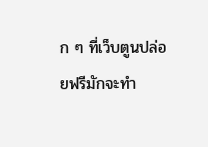ก ๆ ที่เว็บตูนปล่อยฟรีมักจะทำ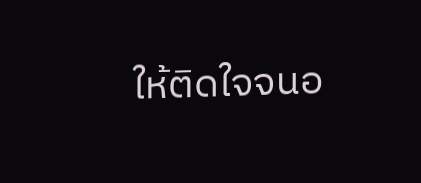ให้ติดใจจนอ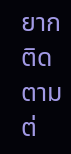ยากติดตามต่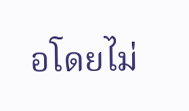อโดยไม่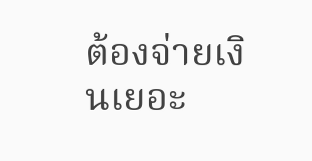ต้องจ่ายเงินเยอะ